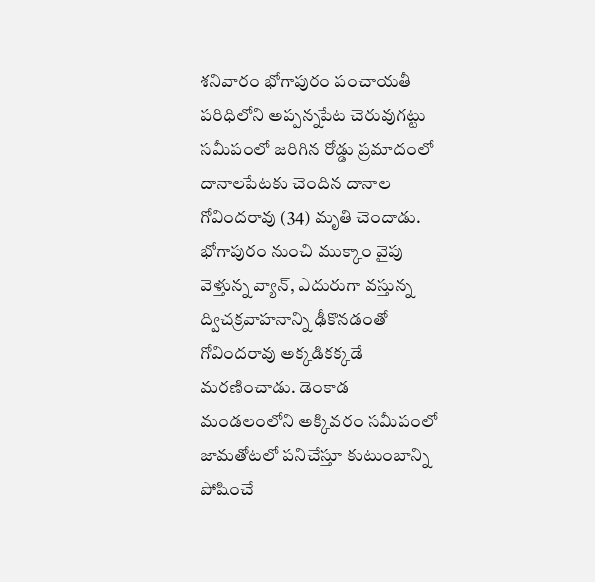శనివారం భోగాపురం పంచాయతీ పరిధిలోని అప్పన్నపేట చెరువుగట్టు సమీపంలో జరిగిన రోడ్డు ప్రమాదంలో దానాలపేటకు చెందిన దానాల గోవిందరావు (34) మృతి చెందాడు. భోగాపురం నుంచి ముక్కాం వైపు వెళ్తున్న వ్యాన్, ఎదురుగా వస్తున్న ద్విచక్రవాహనాన్ని ఢీకొనడంతో గోవిందరావు అక్కడికక్కడే మరణించాడు. డెంకాడ మండలంలోని అక్కివరం సమీపంలో జామతోటలో పనిచేస్తూ కుటుంబాన్ని పోషించే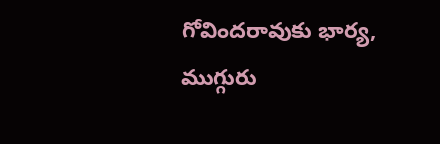గోవిందరావుకు భార్య, ముగ్గురు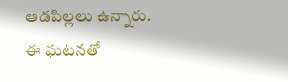ఆడపిల్లలు ఉన్నారు. ఈ ఘటనతో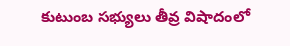కుటుంబ సభ్యులు తీవ్ర విషాదంలో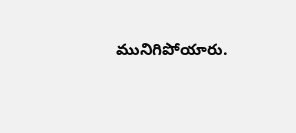మునిగిపోయారు.